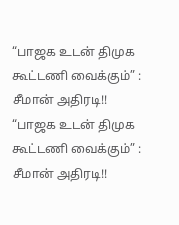“பாஜக உடன் திமுக கூட்டணி வைக்கும்” : சீமான் அதிரடி!!
“பாஜக உடன் திமுக கூட்டணி வைக்கும்” : சீமான் அதிரடி!!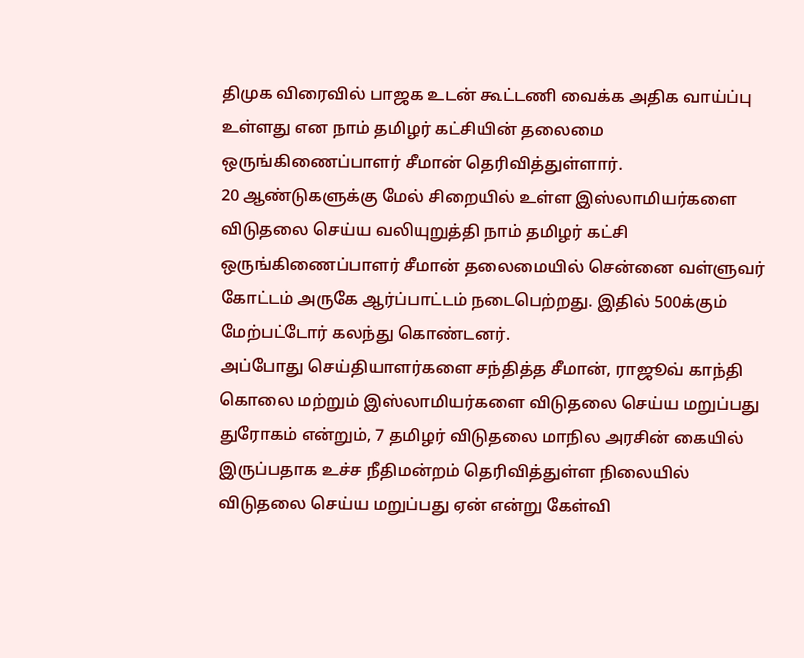திமுக விரைவில் பாஜக உடன் கூட்டணி வைக்க அதிக வாய்ப்பு உள்ளது என நாம் தமிழர் கட்சியின் தலைமை ஒருங்கிணைப்பாளர் சீமான் தெரிவித்துள்ளார்.
20 ஆண்டுகளுக்கு மேல் சிறையில் உள்ள இஸ்லாமியர்களை விடுதலை செய்ய வலியுறுத்தி நாம் தமிழர் கட்சி ஒருங்கிணைப்பாளர் சீமான் தலைமையில் சென்னை வள்ளுவர் கோட்டம் அருகே ஆர்ப்பாட்டம் நடைபெற்றது. இதில் 500க்கும் மேற்பட்டோர் கலந்து கொண்டனர்.
அப்போது செய்தியாளர்களை சந்தித்த சீமான், ராஜூவ் காந்தி கொலை மற்றும் இஸ்லாமியர்களை விடுதலை செய்ய மறுப்பது துரோகம் என்றும், 7 தமிழர் விடுதலை மாநில அரசின் கையில் இருப்பதாக உச்ச நீதிமன்றம் தெரிவித்துள்ள நிலையில் விடுதலை செய்ய மறுப்பது ஏன் என்று கேள்வி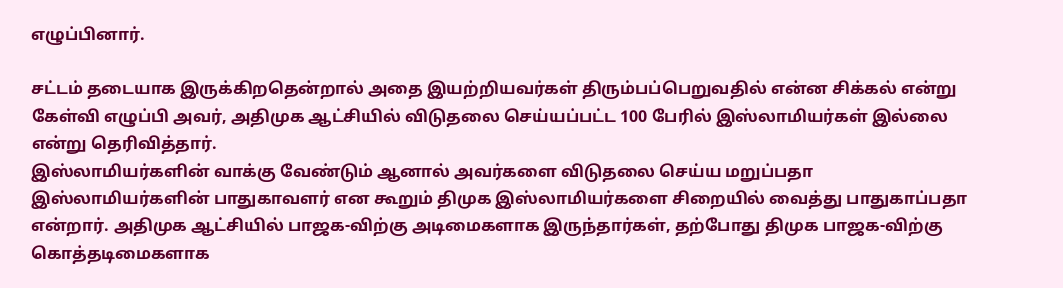எழுப்பினார்.

சட்டம் தடையாக இருக்கிறதென்றால் அதை இயற்றியவர்கள் திரும்பப்பெறுவதில் என்ன சிக்கல் என்று கேள்வி எழுப்பி அவர், அதிமுக ஆட்சியில் விடுதலை செய்யப்பட்ட 100 பேரில் இஸ்லாமியர்கள் இல்லை என்று தெரிவித்தார்.
இஸ்லாமியர்களின் வாக்கு வேண்டும் ஆனால் அவர்களை விடுதலை செய்ய மறுப்பதா இஸ்லாமியர்களின் பாதுகாவளர் என கூறும் திமுக இஸ்லாமியர்களை சிறையில் வைத்து பாதுகாப்பதா என்றார். அதிமுக ஆட்சியில் பாஜக-விற்கு அடிமைகளாக இருந்தார்கள், தற்போது திமுக பாஜக-விற்கு கொத்தடிமைகளாக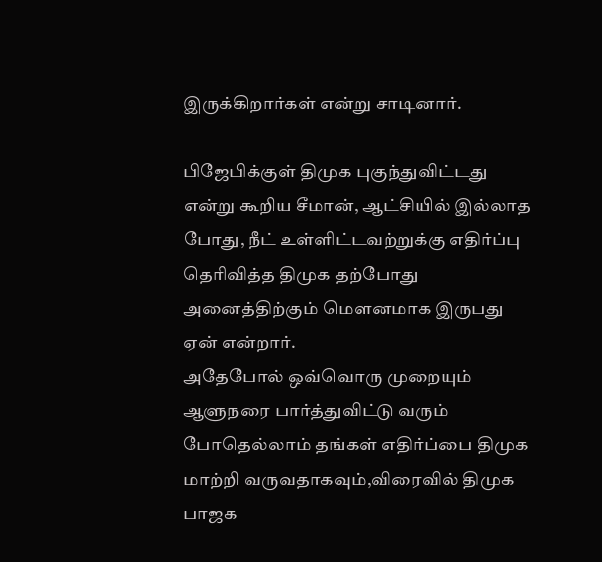இருக்கிறார்கள் என்று சாடினார்.

பிஜேபிக்குள் திமுக புகுந்துவிட்டது என்று கூறிய சீமான், ஆட்சியில் இல்லாத போது, நீட் உள்ளிட்டவற்றுக்கு எதிர்ப்பு தெரிவித்த திமுக தற்போது அனைத்திற்கும் மௌனமாக இருபது ஏன் என்றார்.
அதேபோல் ஒவ்வொரு முறையும் ஆளுநரை பார்த்துவிட்டு வரும் போதெல்லாம் தங்கள் எதிர்ப்பை திமுக மாற்றி வருவதாகவும்,விரைவில் திமுக பாஜக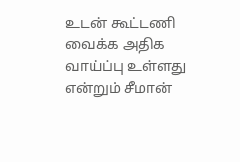உடன் கூட்டணி வைக்க அதிக வாய்ப்பு உள்ளது என்றும் சீமான்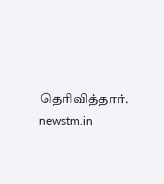தெரிவித்தார்.
newstm.in